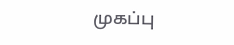முகப்பு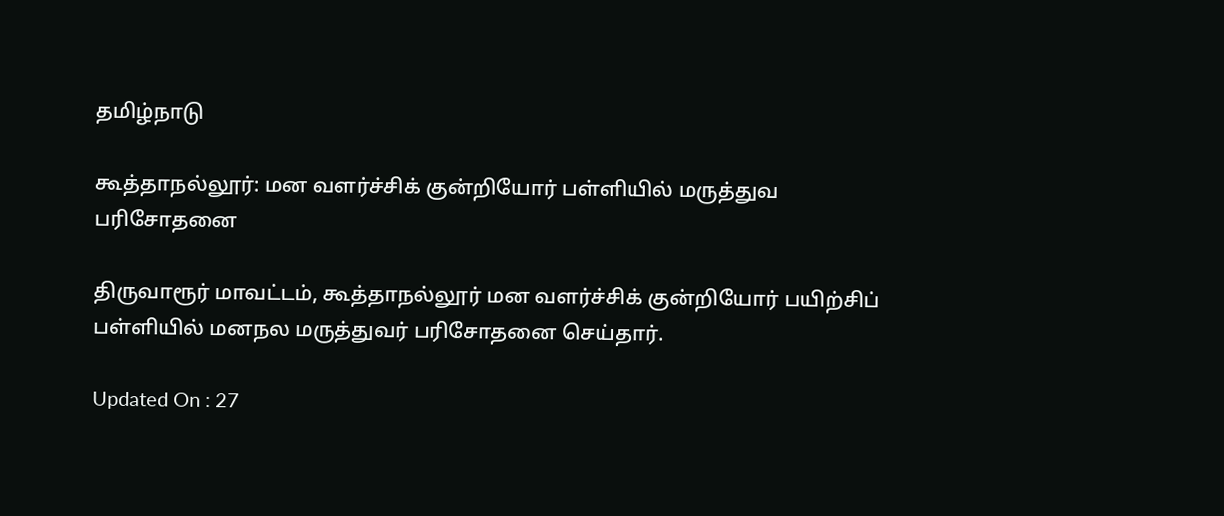தமிழ்நாடு

கூத்தாநல்லூர்: மன வளர்ச்சிக் குன்றியோர் பள்ளியில் மருத்துவ பரிசோதனை

திருவாரூர் மாவட்டம், கூத்தாநல்லூர் மன வளர்ச்சிக் குன்றியோர் பயிற்சிப் பள்ளியில் மனநல மருத்துவர் பரிசோதனை செய்தார்.

Updated On : 27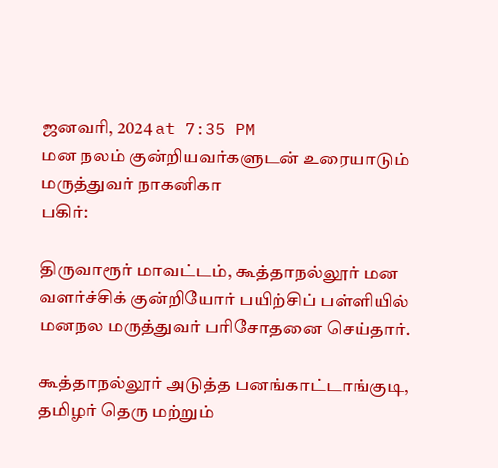ஜனவரி, 2024 at 7:35 PM
மன நலம் குன்றியவர்களுடன் உரையாடும் மருத்துவர் நாகனிகா
பகிர்:

திருவாரூர் மாவட்டம், கூத்தாநல்லூர் மன வளர்ச்சிக் குன்றியோர் பயிற்சிப் பள்ளியில் மனநல மருத்துவர் பரிசோதனை செய்தார்.

கூத்தாநல்லூர் அடுத்த பனங்காட்டாங்குடி, தமிழர் தெரு மற்றும்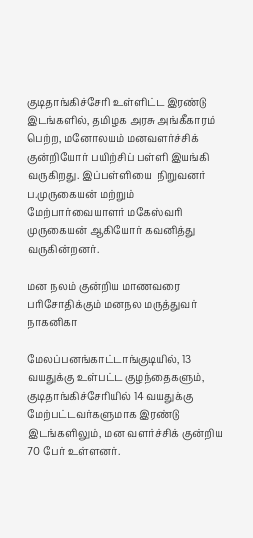குடிதாங்கிச்சேரி உள்ளிட்ட இரண்டு இடங்களில், தமிழக அரசு அங்கீகாரம் பெற்ற, மனோலயம் மனவளர்ச்சிக் குன்றியோர் பயிற்சிப் பள்ளி இயங்கி வருகிறது. இப்பள்ளியை  நிறுவனர் ப.முருகையன் மற்றும் மேற்பார்வையாளர் மகேஸ்வரி முருகையன் ஆகியோர் கவனித்து வருகின்றனர்.

மன நலம் குன்றிய மாணவரை பரிசோதிக்கும் மனநல மருத்துவர் நாகனிகா

மேலப்பனங்காட்டாங்குடியில், 13 வயதுக்கு உள்பட்ட குழந்தைகளும், குடிதாங்கிச்சேரியில் 14 வயதுக்கு மேற்பட்டவர்களுமாக இரண்டு இடங்களிலும், மன வளர்ச்சிக் குன்றிய 70 பேர் உள்ளனர்.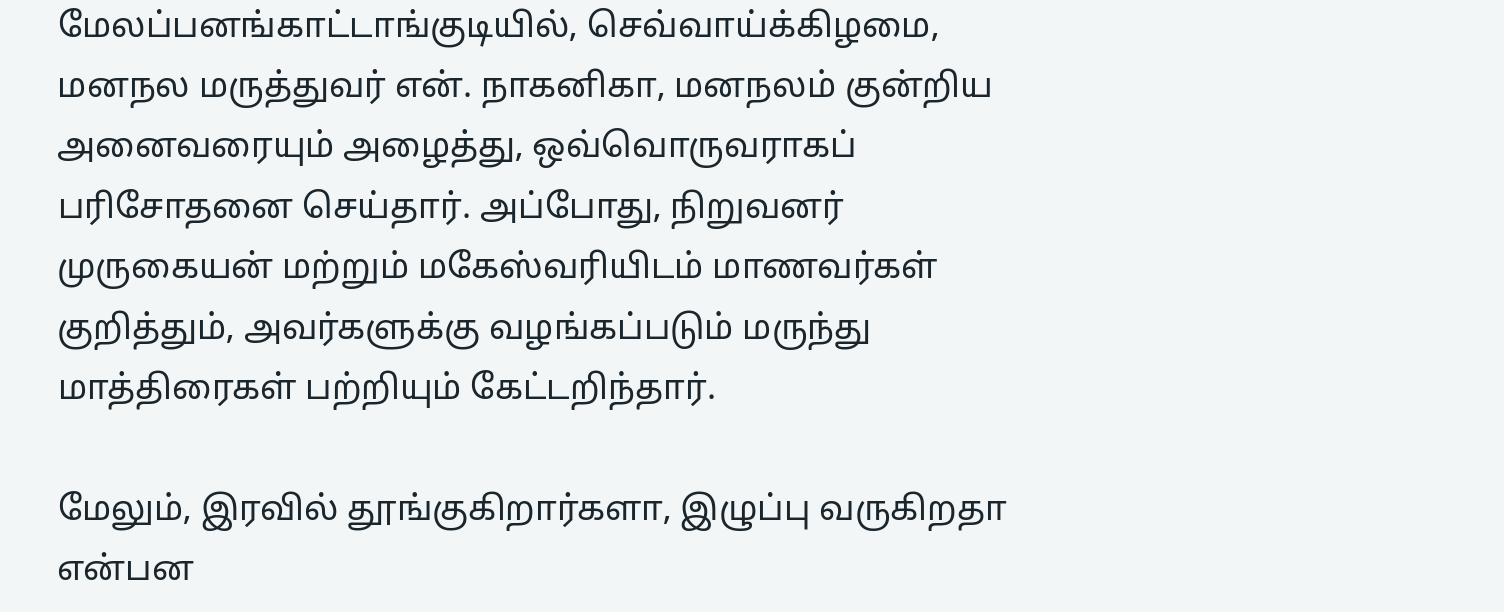மேலப்பனங்காட்டாங்குடியில், செவ்வாய்க்கிழமை, மனநல மருத்துவர் என். நாகனிகா, மனநலம் குன்றிய அனைவரையும் அழைத்து, ஒவ்வொருவராகப் பரிசோதனை செய்தார். அப்போது, நிறுவனர் முருகையன் மற்றும் மகேஸ்வரியிடம் மாணவர்கள் குறித்தும், அவர்களுக்கு வழங்கப்படும் மருந்து மாத்திரைகள் பற்றியும் கேட்டறிந்தார்.

மேலும், இரவில் தூங்குகிறார்களா, இழுப்பு வருகிறதா என்பன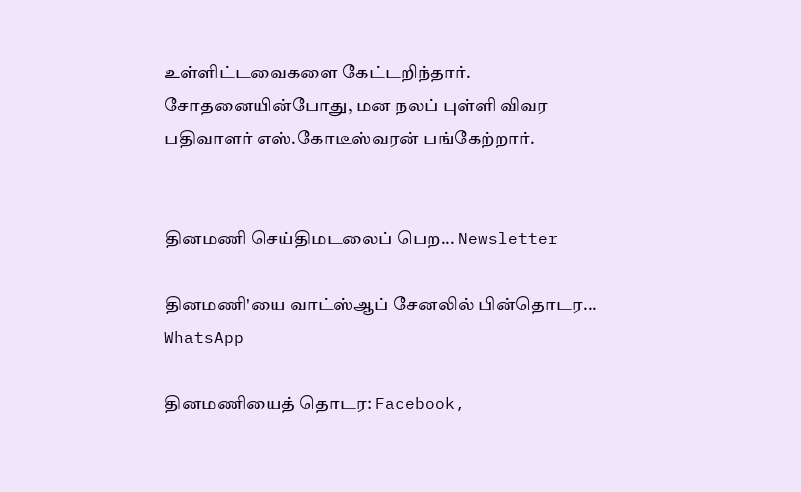உள்ளிட்டவைகளை கேட்டறிந்தார். சோதனையின்போது, மன நலப் புள்ளி விவர பதிவாளர் எஸ்.கோடீஸ்வரன் பங்கேற்றார்.


தினமணி செய்திமடலைப் பெற... Newsletter

தினமணி'யை வாட்ஸ்ஆப் சேனலில் பின்தொடர... WhatsApp

தினமணியைத் தொடர: Facebook,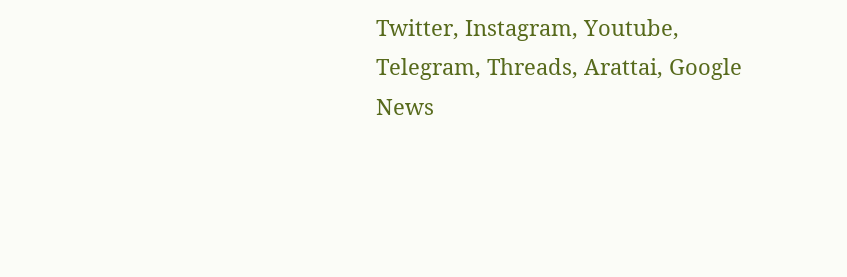Twitter, Instagram, Youtube, Telegram, Threads, Arattai, Google News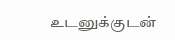உடனுக்குடன்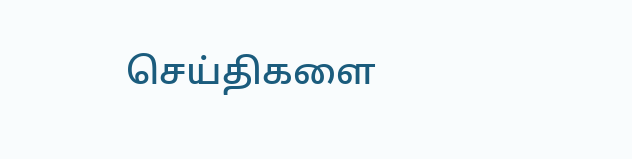செய்திகளை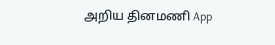அறிய தினமணி App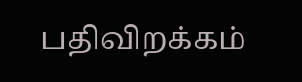பதிவிறக்கம்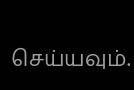செய்யவும்.